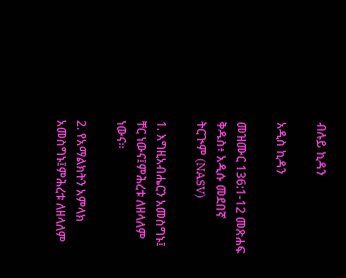ብሉይ ኪዳን

አዲስ ኪዳን

መዝሙር 136:1-12 መጽሐፍ ቅዱስ፥ አዲሱ መደበኛ ትርጒም (NASV)

1. እግዚአብሔርን አመስግኑ፤ ቸር ነውና፤ምሕረቱ ለዘላለም ነውና።

2. የአማልክትን አምላክ አመስግኑ፤ምሕረቱ ለዘላለም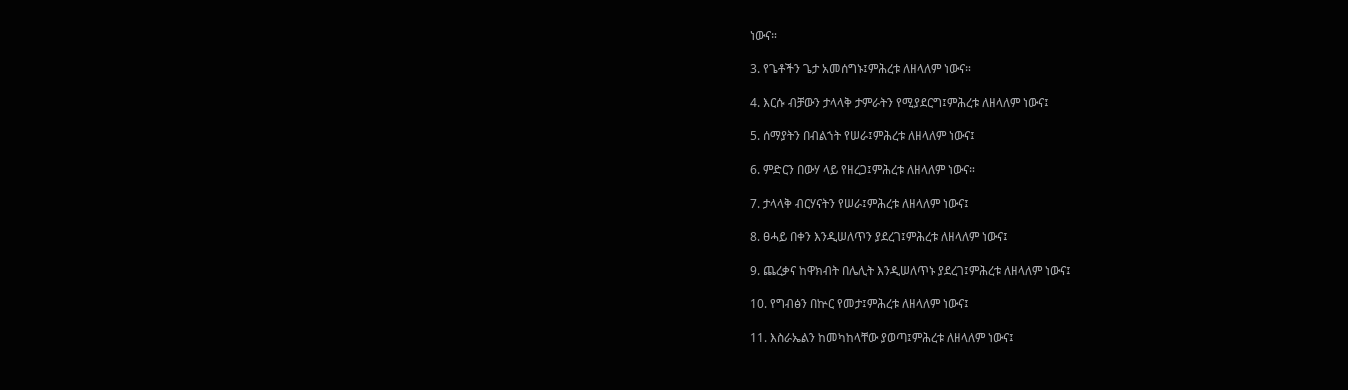ነውና።

3. የጌቶችን ጌታ አመሰግኑ፤ምሕረቱ ለዘላለም ነውና።

4. እርሱ ብቻውን ታላላቅ ታምራትን የሚያደርግ፤ምሕረቱ ለዘላለም ነውና፤

5. ሰማያትን በብልኀት የሠራ፤ምሕረቱ ለዘላለም ነውና፤

6. ምድርን በውሃ ላይ የዘረጋ፤ምሕረቱ ለዘላለም ነውና።

7. ታላላቅ ብርሃናትን የሠራ፤ምሕረቱ ለዘላለም ነውና፤

8. ፀሓይ በቀን እንዲሠለጥን ያደረገ፤ምሕረቱ ለዘላለም ነውና፤

9. ጨረቃና ከዋክብት በሌሊት እንዲሠለጥኑ ያደረገ፤ምሕረቱ ለዘላለም ነውና፤

10. የግብፅን በኵር የመታ፤ምሕረቱ ለዘላለም ነውና፤

11. እስራኤልን ከመካከላቸው ያወጣ፤ምሕረቱ ለዘላለም ነውና፤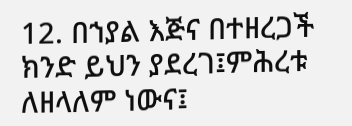12. በኀያል እጅና በተዘረጋች ክንድ ይህን ያደረገ፤ምሕረቱ ለዘላለም ነውና፤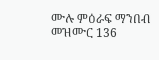ሙሉ ምዕራፍ ማንበብ መዝሙር 136